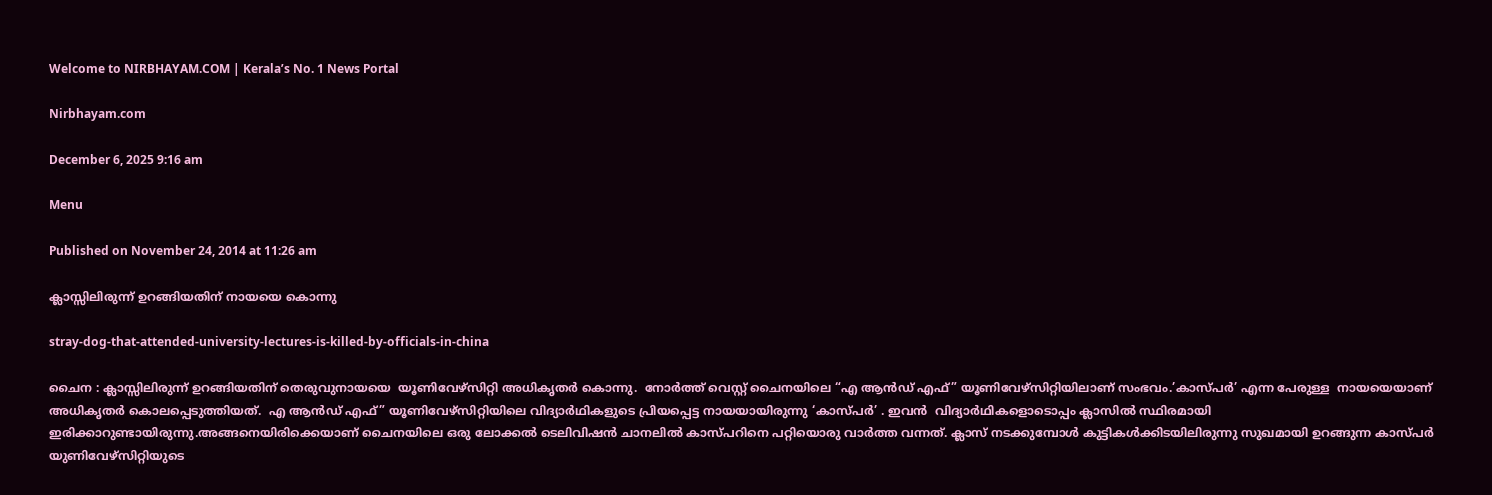Welcome to NIRBHAYAM.COM | Kerala’s No. 1 News Portal

Nirbhayam.com

December 6, 2025 9:16 am

Menu

Published on November 24, 2014 at 11:26 am

ക്ലാസ്സിലിരുന്ന് ഉറങ്ങിയതിന് നായയെ കൊന്നു

stray-dog-that-attended-university-lectures-is-killed-by-officials-in-china

ചൈന : ക്ലാസ്സിലിരുന്ന് ഉറങ്ങിയതിന് തെരുവുനായയെ  യൂണിവേഴ്‌സിറ്റി അധികൃതര്‍ കൊന്നു.  നോര്‍ത്ത് വെസ്റ്റ് ചൈനയിലെ “എ ആന്‍ഡ്‌ എഫ്” യൂണിവേഴ്‌സിറ്റിയിലാണ് സംഭവം.’കാസ്പര്‍’ എന്ന പേരുള്ള  നായയെയാണ് അധികൃതർ കൊലപ്പെടുത്തിയത്.  എ ആന്‍ഡ്‌ എഫ്” യൂണിവേഴ്‌സിറ്റിയിലെ വിദ്യാര്‍ഥികളുടെ പ്രിയപ്പെട്ട നായയായിരുന്നു ‘കാസ്പര്‍’ . ഇവന്‍  വിദ്യാര്‍ഥികളൊടൊപ്പം ക്ലാസില്‍ സ്ഥിരമായി ഇരിക്കാറുണ്ടായിരുന്നു.അങ്ങനെയിരിക്കെയാണ് ചൈനയിലെ ഒരു ലോക്കല്‍ ടെലിവിഷന്‍ ചാനലില്‍ കാസ്പറിനെ പറ്റിയൊരു വാര്‍ത്ത വന്നത്. ക്ലാസ് നടക്കുമ്പോള്‍ കുട്ടികള്‍ക്കിടയിലിരുന്നു സുഖമായി ഉറങ്ങുന്ന കാസ്പര്‍ യുണിവേഴ്‌സിറ്റിയുടെ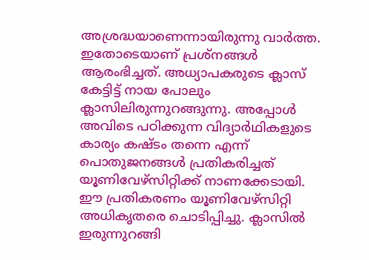അശ്രദ്ധയാണെന്നായിരുന്നു വാര്‍ത്ത. ഇതോടെയാണ് പ്രശ്‌നങ്ങള്‍ ആരംഭിച്ചത്. അധ്യാപകരുടെ ക്ലാസ് കേട്ടിട്ട് നായ പോലും ക്ലാസിലിരുന്നുറങ്ങുന്നു. അപ്പോള്‍ അവിടെ പഠിക്കുന്ന വിദ്യാര്‍ഥികളുടെ കാര്യം കഷ്ടം തന്നെ എന്ന് പൊതുജനങ്ങള്‍ പ്രതികരിച്ചത് യൂണിവേഴ്‌സിറ്റിക്ക് നാണക്കേടായി. ഈ പ്രതികരണം യൂണിവേഴ്‌സിറ്റി അധികൃതരെ ചൊടിപ്പിച്ചു. ക്ലാസില്‍ ഇരുന്നുറങ്ങി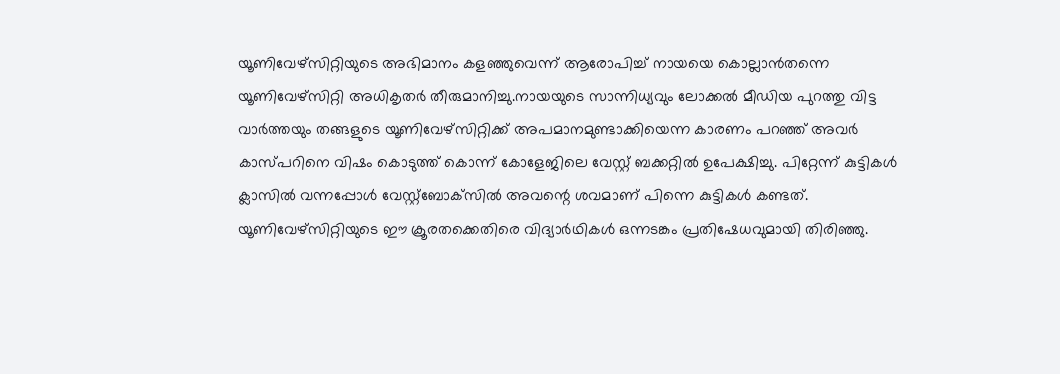യൂണിവേഴ്‌സിറ്റിയുടെ അഭിമാനം കളഞ്ഞുവെന്ന് ആരോപിച്ച് നായയെ കൊല്ലാന്‍തന്നെ യൂണിവേഴ്‌സിറ്റി അധികൃതര്‍ തീരുമാനിച്ചു.നായയുടെ സാന്നിധ്യവും ലോക്കല്‍ മീഡിയ പുറത്തു വിട്ട വാര്‍ത്തയും തങ്ങളുടെ യൂണിവേഴ്‌സിറ്റിക്ക് അപമാനമുണ്ടാക്കിയെന്ന കാരണം പറഞ്ഞ് അവര്‍ കാസ്പറിനെ വിഷം കൊടുത്ത് കൊന്ന് കോളേജിലെ വേസ്റ്റ് ബക്കറ്റില്‍ ഉപേക്ഷിച്ചു. പിറ്റേന്ന് കുട്ടികള്‍ ക്ലാസില്‍ വന്നപ്പോള്‍ വേസ്റ്റ്‌ബോക്‌സില്‍ അവന്റെ ശവമാണ് പിന്നെ കുട്ടികള്‍ കണ്ടത്. യൂണിവേഴ്‌സിറ്റിയുടെ ഈ ക്രൂരതക്കെതിരെ വിദ്യാര്‍ഥികള്‍ ഒന്നടങ്കം പ്രതിഷേധവുമായി തിരിഞ്ഞു.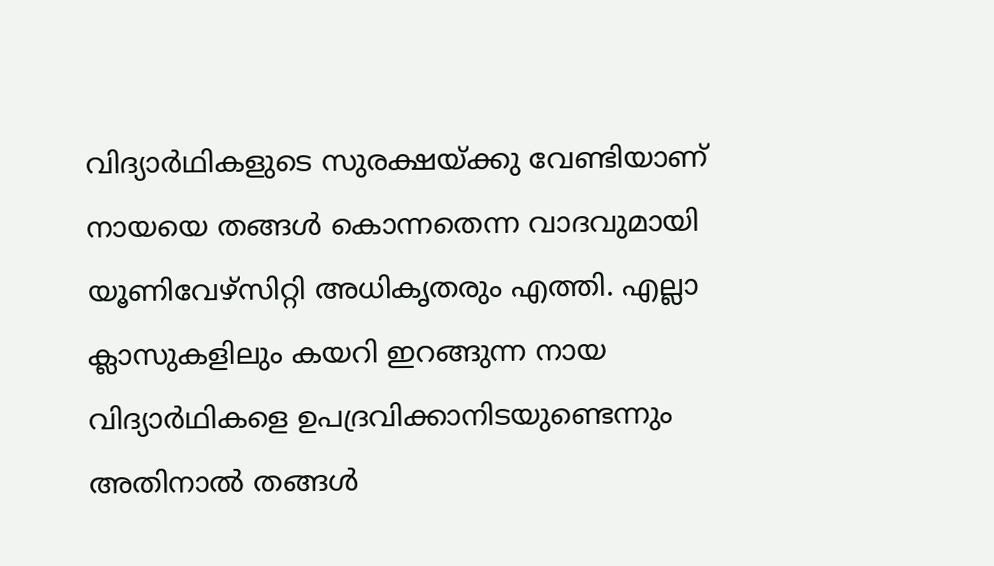വിദ്യാര്‍ഥികളുടെ സുരക്ഷയ്ക്കു വേണ്ടിയാണ് നായയെ തങ്ങള്‍ കൊന്നതെന്ന വാദവുമായി യൂണിവേഴ്‌സിറ്റി അധികൃതരും എത്തി. എല്ലാ ക്ലാസുകളിലും കയറി ഇറങ്ങുന്ന നായ വിദ്യാര്‍ഥികളെ ഉപദ്രവിക്കാനിടയുണ്ടെന്നും അതിനാല്‍ തങ്ങള്‍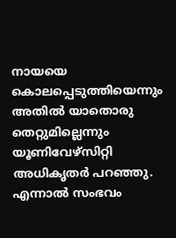നായയെ കൊലപ്പെടുത്തിയെന്നും അതില്‍ യാതൊരു തെറ്റുമില്ലെന്നും യൂണിവേഴ്‌സിറ്റി അധികൃതര്‍ പറഞ്ഞു. എന്നാല്‍ സംഭവം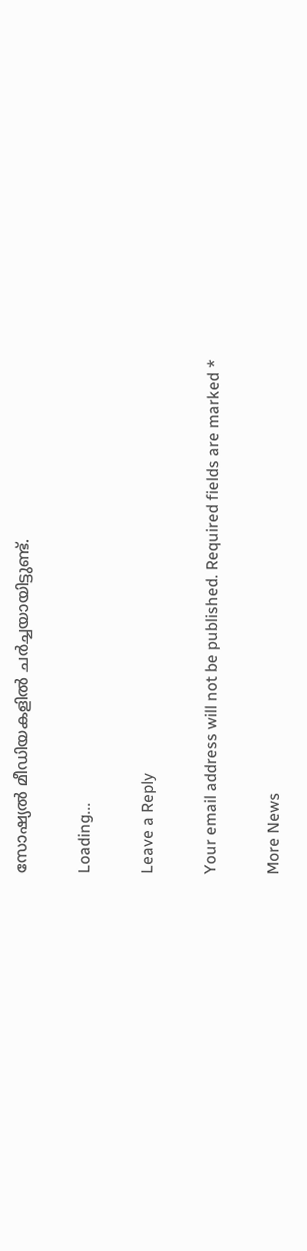സോഷ്യല്‍ മീഡിയകളില്‍ ചര്‍ച്ചയായിട്ടുണ്ട്.

Loading...

Leave a Reply

Your email address will not be published. Required fields are marked *

More News